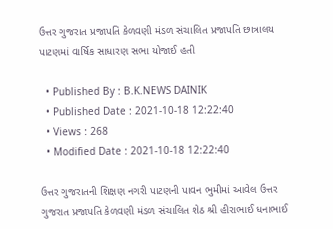ઉત્તર ગુજરાત પ્રજાપતિ કેળવણી મંડળ સંચાલિત પ્રજાપતિ છાત્રાલય પાટણમાં વાર્ષિક સાધારણ સભા યોજાઈ હતી

  • Published By : B.K.NEWS DAINIK
  • Published Date : 2021-10-18 12:22:40
  • Views : 268
  • Modified Date : 2021-10-18 12:22:40

ઉત્તર ગુજરાતની શિક્ષણ નગરી પાટણની પાવન ભુમીમાં આવેલ ઉત્તર ગુજરાત પ્રજાપતિ કેળવણી મંડળ સંચાલિત શેઠ શ્રી હીરાભાઈ ધનાભાઈ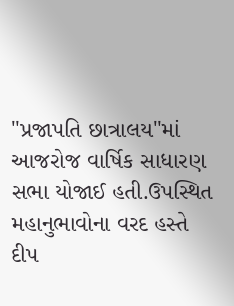"પ્રજાપતિ છાત્રાલય"માં આજરોજ વાર્ષિક સાધારણ સભા યોજાઈ હતી.ઉપસ્થિત મહાનુભાવોના વરદ હસ્તે દીપ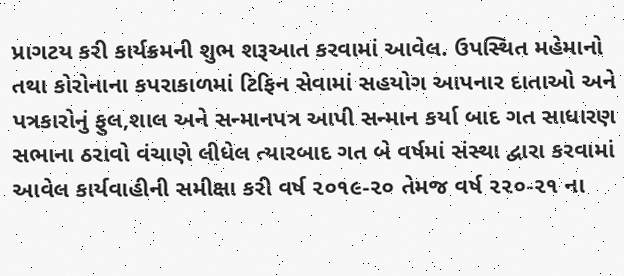પ્રાગટય કરી કાર્યક્રમની શુભ શરૂઆત કરવામાં આવેલ. ઉપસ્થિત મહેમાનો તથા કોરોનાના કપરાકાળમાં ટિફિન સેવામાં સહયોગ આપનાર દાતાઓ અને પત્રકારોનું ફુલ,શાલ અને સન્માનપત્ર આપી સન્માન કર્યા બાદ ગત સાધારણ સભાના ઠરાવો વંચાણે લીધેલ ત્યારબાદ ગત બે વર્ષમાં સંસ્થા દ્વારા કરવામાં આવેલ કાર્યવાહીની સમીક્ષા કરી વર્ષ ૨૦૧૯-૨૦ તેમજ વર્ષ ૨૨૦-૨૧ ના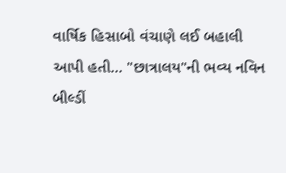વાર્ષિક હિસાબો વંચાણે લઈ બહાલી આપી હતી... "છાત્રાલય"ની ભવ્ય નવિન બીલ્ડીં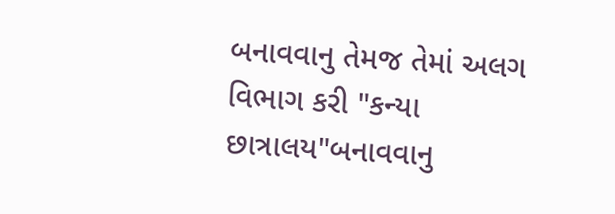બનાવવાનુ તેમજ તેમાં અલગ વિભાગ કરી "કન્યા છાત્રાલય"બનાવવાનુ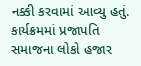નક્કી કરવામાં આવ્યુ હતું. કાર્યક્રમમાં પ્રજાપતિ સમાજના લોકો હજાર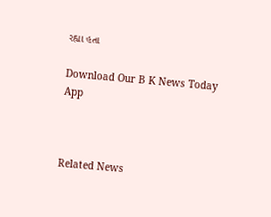રહ્યા હતા

Download Our B K News Today App



Related News